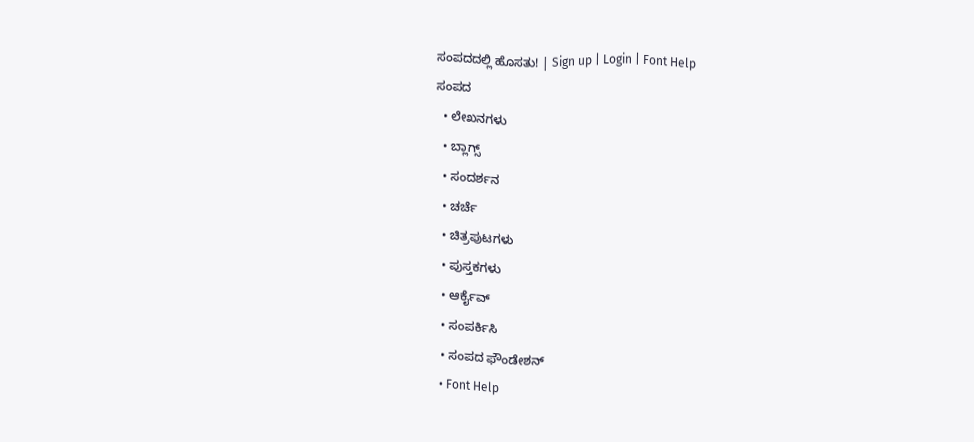ಸಂಪದದಲ್ಲಿ ಹೊಸತು! | Sign up | Login | Font Help
ಸಂಪದ
  • ಲೇಖನಗಳು
  • ಬ್ಲಾಗ್ಸ್
  • ಸಂದರ್ಶನ
  • ಚರ್ಚೆ
  • ಚಿತ್ರಪುಟಗಳು
  • ಪುಸ್ತಕಗಳು
  • ಆರ್ಕೈವ್
  • ಸಂಪರ್ಕಿಸಿ
  • ಸಂಪದ ಫೌಂಡೇಶನ್
  • Font Help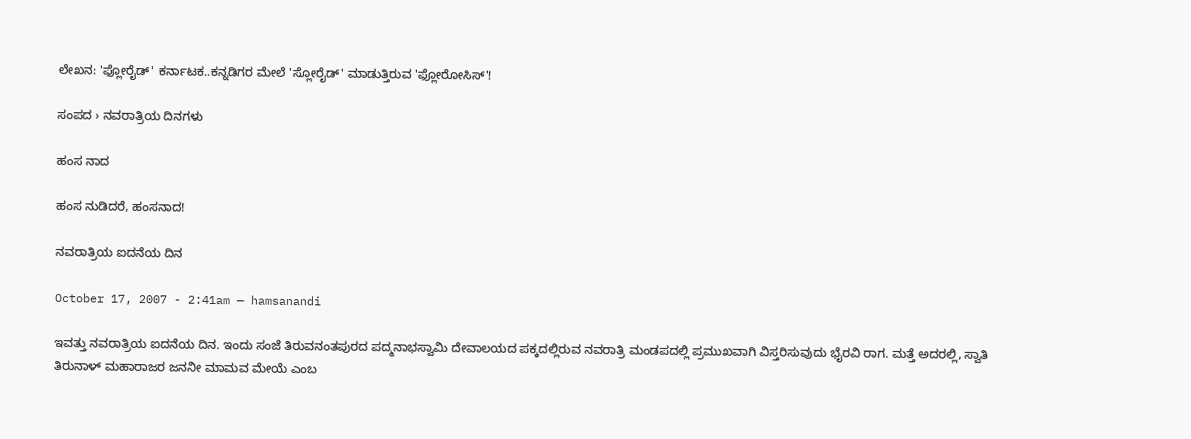ಲೇಖನ: 'ಫ್ಲೋರೈಡ್' ಕರ್ನಾಟಕ..ಕನ್ನಡಿಗರ ಮೇಲೆ 'ಸ್ಲೋರೈಡ್' ಮಾಡುತ್ತಿರುವ 'ಫ್ಲೋರೋಸಿಸ್'!

ಸಂಪದ › ನವರಾತ್ರಿಯ ದಿನಗಳು

ಹಂಸ ನಾದ

ಹಂಸ ನುಡಿದರೆ, ಹಂಸನಾದ!

ನವರಾತ್ರಿಯ ಐದನೆಯ ದಿನ

October 17, 2007 - 2:41am — hamsanandi

ಇವತ್ತು ನವರಾತ್ರಿಯ ಐದನೆಯ ದಿನ. ಇಂದು ಸಂಜೆ ತಿರುವನಂತಪುರದ ಪದ್ಮನಾಭಸ್ವಾಮಿ ದೇವಾಲಯದ ಪಕ್ಕದಲ್ಲಿರುವ ನವರಾತ್ರಿ ಮಂಡಪದಲ್ಲಿ ಪ್ರಮುಖವಾಗಿ ವಿಸ್ತರಿಸುವುದು ಭೈರವಿ ರಾಗ. ಮತ್ತೆ ಅದರಲ್ಲಿ, ಸ್ವಾತಿ ತಿರುನಾಳ್ ಮಹಾರಾಜರ ಜನನೀ ಮಾಮವ ಮೇಯೆ ಎಂಬ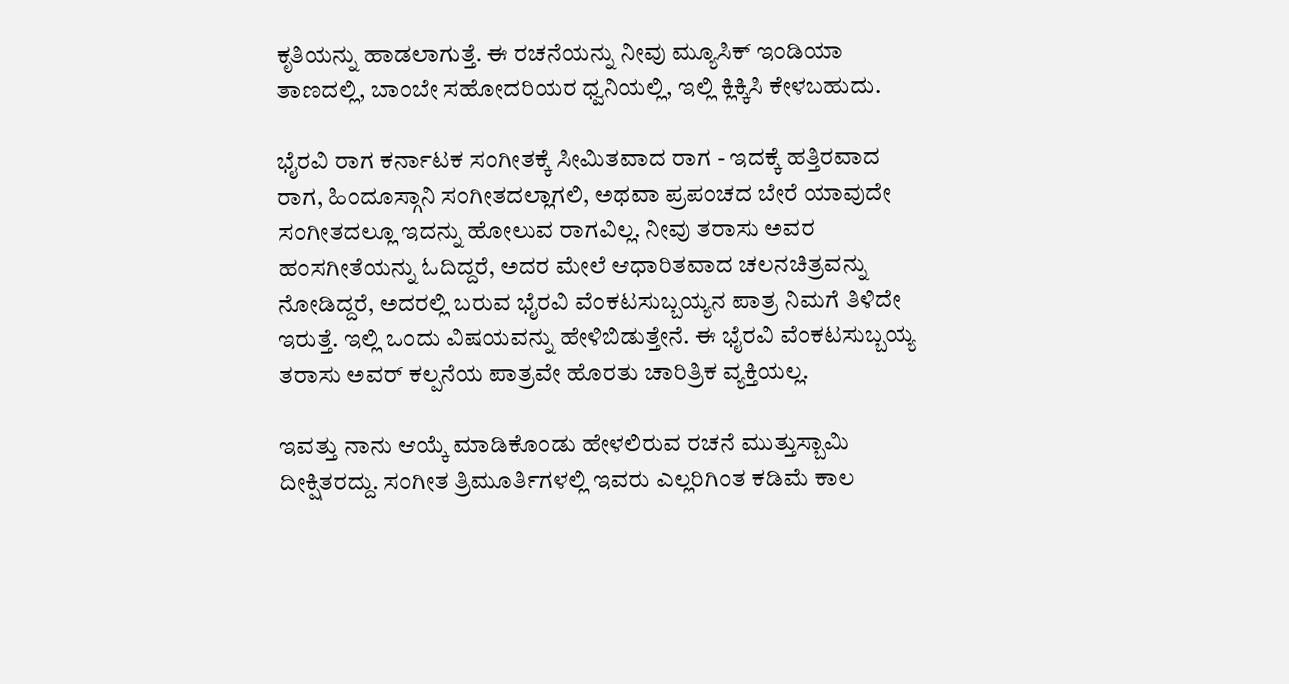ಕೃತಿಯನ್ನು ಹಾಡಲಾಗುತ್ತೆ. ಈ ರಚನೆಯನ್ನು ನೀವು ಮ್ಯೂಸಿಕ್ ಇಂಡಿಯಾ ತಾಣದಲ್ಲಿ, ಬಾಂಬೇ ಸಹೋದರಿಯರ ಧ್ವನಿಯಲ್ಲಿ, ಇಲ್ಲಿ ಕ್ಲಿಕ್ಕಿಸಿ ಕೇಳಬಹುದು.

ಭೈರವಿ ರಾಗ ಕರ್ನಾಟಕ ಸಂಗೀತಕ್ಕೆ ಸೀಮಿತವಾದ ರಾಗ - ಇದಕ್ಕೆ ಹತ್ತಿರವಾದ ರಾಗ, ಹಿಂದೂಸ್ಗಾನಿ ಸಂಗೀತದಲ್ಲಾಗಲಿ, ಅಥವಾ ಪ್ರಪಂಚದ ಬೇರೆ ಯಾವುದೇ ಸಂಗೀತದಲ್ಲೂ ಇದನ್ನು ಹೋಲುವ ರಾಗವಿಲ್ಲ. ನೀವು ತರಾಸು ಅವರ ಹಂಸಗೀತೆಯನ್ನು ಓದಿದ್ದರೆ, ಅದರ ಮೇಲೆ ಆಧಾರಿತವಾದ ಚಲನಚಿತ್ರವನ್ನು ನೋಡಿದ್ದರೆ, ಅದರಲ್ಲಿ ಬರುವ ಭೈರವಿ ವೆಂಕಟಸುಬ್ಬಯ್ಯನ ಪಾತ್ರ ನಿಮಗೆ ತಿಳಿದೇ ಇರುತ್ತೆ. ಇಲ್ಲಿ ಒಂದು ವಿಷಯವನ್ನು ಹೇಳಿಬಿಡುತ್ತೇನೆ. ಈ ಭೈರವಿ ವೆಂಕಟಸುಬ್ಬಯ್ಯ ತರಾಸು ಅವರ್ ಕಲ್ಪನೆಯ ಪಾತ್ರವೇ ಹೊರತು ಚಾರಿತ್ರಿಕ ವ್ಯಕ್ತಿಯಲ್ಲ.

ಇವತ್ತು ನಾನು ಆಯ್ಕೆ ಮಾಡಿಕೊಂಡು ಹೇಳಲಿರುವ ರಚನೆ ಮುತ್ತುಸ್ಬಾಮಿ ದೀಕ್ಷಿತರದ್ದು. ಸಂಗೀತ ತ್ರಿಮೂರ್ತಿಗಳಲ್ಲಿ ಇವರು ಎಲ್ಲರಿಗಿಂತ ಕಡಿಮೆ ಕಾಲ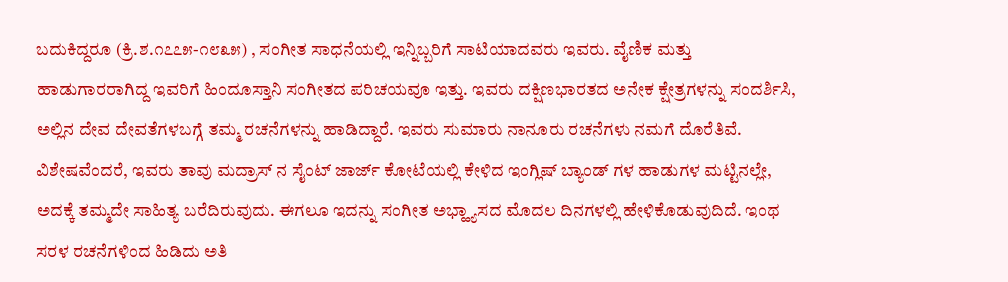ಬದುಕಿದ್ದರೂ (ಕ್ರಿ.ಶ.೧೭೭೫-೧೮೩೫) , ಸಂಗೀತ ಸಾಧನೆಯಲ್ಲಿ ಇನ್ನಿಬ್ಬರಿಗೆ ಸಾಟಿಯಾದವರು ಇವರು. ವೈಣಿಕ ಮತ್ತು ಹಾಡುಗಾರರಾಗಿದ್ದ ಇವರಿಗೆ ಹಿಂದೂಸ್ತಾನಿ ಸಂಗೀತದ ಪರಿಚಯವೂ ಇತ್ತು. ಇವರು ದಕ್ಷಿಣಭಾರತದ ಅನೇಕ ಕ್ಷೇತ್ರಗಳನ್ನು ಸಂದರ್ಶಿಸಿ, ಅಲ್ಲಿನ ದೇವ ದೇವತೆಗಳಬಗ್ಗೆ ತಮ್ಮ ರಚನೆಗಳನ್ನು ಹಾಡಿದ್ದಾರೆ. ಇವರು ಸುಮಾರು ನಾನೂರು ರಚನೆಗಳು ನಮಗೆ ದೊರೆತಿವೆ.
ವಿಶೇಷವೆಂದರೆ, ಇವರು ತಾವು ಮದ್ರಾಸ್ ನ ಸೈಂಟ್ ಜಾರ್ಜ್ ಕೋಟೆಯಲ್ಲಿ ಕೇಳಿದ ಇಂಗ್ಲಿಷ್ ಬ್ಯಾಂಡ್ ಗಳ ಹಾಡುಗಳ ಮಟ್ಟಿನಲ್ಲೇ, ಅದಕ್ಕೆ ತಮ್ಮದೇ ಸಾಹಿತ್ಯ ಬರೆದಿರುವುದು. ಈಗಲೂ ಇದನ್ನು ಸಂಗೀತ ಅಭ್ಹ್ಯಾಸದ ಮೊದಲ ದಿನಗಳಲ್ಲಿ ಹೇಳಿಕೊಡುವುದಿದೆ. ಇಂಥ ಸರಳ ರಚನೆಗಳಿಂದ ಹಿಡಿದು ಅತಿ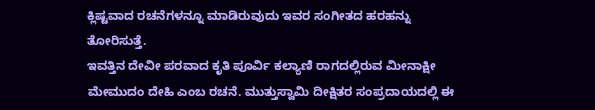ಕ್ಲಿಷ್ಟವಾದ ರಚನೆಗಳನ್ನೂ ಮಾಡಿರುವುದು ಇವರ ಸಂಗೀತದ ಹರಹನ್ನು ತೋರಿಸುತ್ತೆ.
ಇವತ್ತಿನ ದೇವೀ ಪರವಾದ ಕೃತಿ ಪೂರ್ವಿ ಕಲ್ಯಾಣಿ ರಾಗದಲ್ಲಿರುವ ಮೀನಾಕ್ಷೀ ಮೇಮುದಂ ದೇಹಿ ಎಂಬ ರಚನೆ. ಮುತ್ತುಸ್ವಾಮಿ ದೀಕ್ಷಿತರ ಸಂಪ್ರದಾಯದಲ್ಲಿ ಈ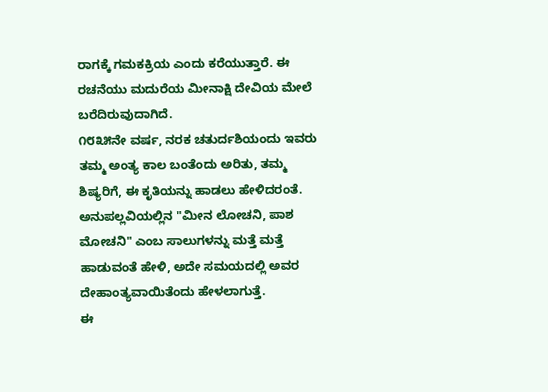ರಾಗಕ್ಕೆ ಗಮಕಕ್ರಿಯ ಎಂದು ಕರೆಯುತ್ತಾರೆ. ಈ ರಚನೆಯು ಮದುರೆಯ ಮೀನಾಕ್ಷಿ ದೇವಿಯ ಮೇಲೆ ಬರೆದಿರುವುದಾಗಿದೆ.
೧೮೩೫ನೇ ವರ್ಷ, ನರಕ ಚತುರ್ದಶಿಯಂದು ಇವರು ತಮ್ಮ ಅಂತ್ಯ ಕಾಲ ಬಂತೆಂದು ಅರಿತು, ತಮ್ಮ ಶಿಷ್ಯರಿಗೆ, ಈ ಕೃತಿಯನ್ನು ಹಾಡಲು ಹೇಳಿದರಂತೆ. ಅನುಪಲ್ಲವಿಯಲ್ಲಿನ "ಮೀನ ಲೋಚನಿ, ಪಾಶ ಮೋಚನಿ" ಎಂಬ ಸಾಲುಗಳನ್ನು ಮತ್ತೆ ಮತ್ತೆ ಹಾಡುವಂತೆ ಹೇಳಿ, ಅದೇ ಸಮಯದಲ್ಲಿ ಅವರ ದೇಹಾಂತ್ಯವಾಯಿತೆಂದು ಹೇಳಲಾಗುತ್ತೆ.
ಈ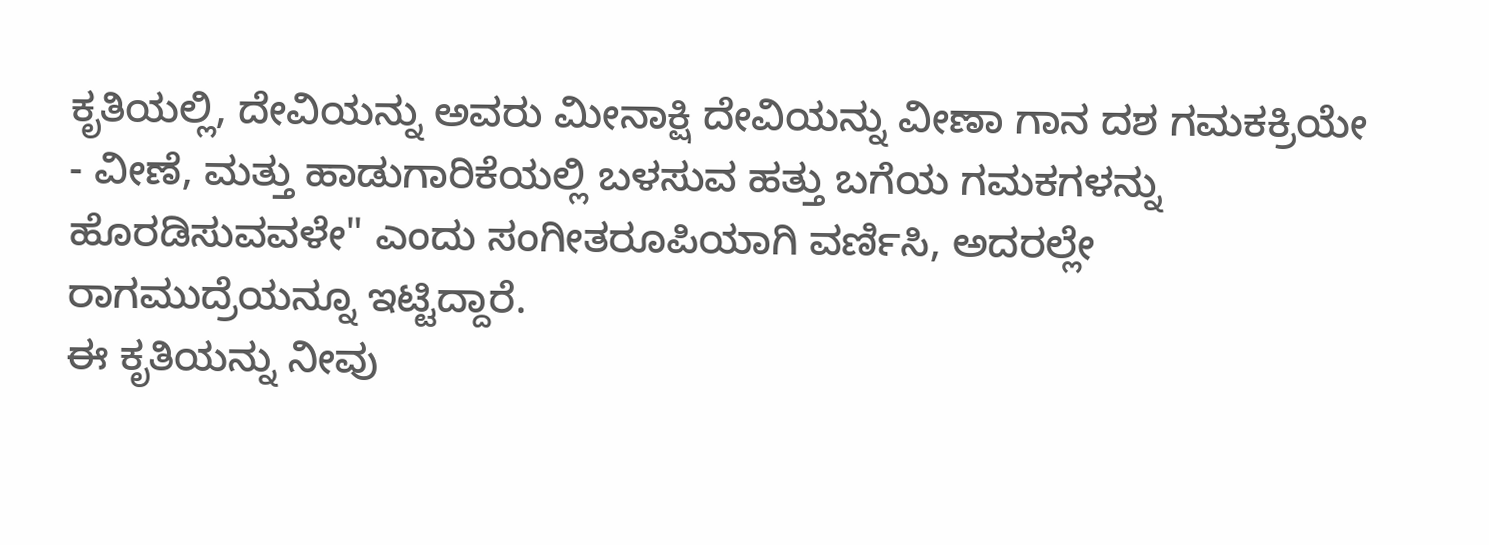ಕೃತಿಯಲ್ಲಿ, ದೇವಿಯನ್ನು ಅವರು ಮೀನಾಕ್ಷಿ ದೇವಿಯನ್ನು ವೀಣಾ ಗಾನ ದಶ ಗಮಕಕ್ರಿಯೇ - ವೀಣೆ, ಮತ್ತು ಹಾಡುಗಾರಿಕೆಯಲ್ಲಿ ಬಳಸುವ ಹತ್ತು ಬಗೆಯ ಗಮಕಗಳನ್ನು ಹೊರಡಿಸುವವಳೇ" ಎಂದು ಸಂಗೀತರೂಪಿಯಾಗಿ ವರ್ಣಿಸಿ, ಅದರಲ್ಲೇ ರಾಗಮುದ್ರೆಯನ್ನೂ ಇಟ್ಟಿದ್ದಾರೆ.
ಈ ಕೃತಿಯನ್ನು ನೀವು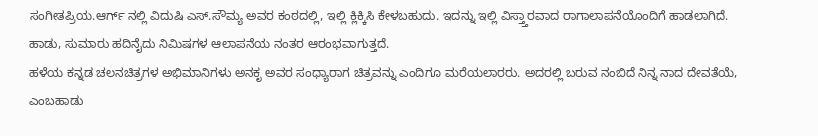ಸಂಗೀತಪ್ರಿಯ.ಆರ್ಗ್ ನಲ್ಲಿ ವಿದುಷಿ ಎಸ್.ಸೌಮ್ಯ ಅವರ ಕಂಠದಲ್ಲಿ, ಇಲ್ಲಿ ಕ್ಲಿಕ್ಕಿಸಿ ಕೇಳಬಹುದು. ಇದನ್ನು ಇಲ್ಲಿ ವಿಸ್ತ್ತಾರವಾದ ರಾಗಾಲಾಪನೆಯೊಂದಿಗೆ ಹಾಡಲಾಗಿದೆ. ಹಾಡು, ಸುಮಾರು ಹದಿನೈದು ನಿಮಿಷಗಳ ಆಲಾಪನೆಯ ನಂತರ ಆರಂಭವಾಗುತ್ತದೆ.
ಹಳೆಯ ಕನ್ನಡ ಚಲನಚಿತ್ರಗಳ ಅಭಿಮಾನಿಗಳು ಅನಕೃ ಅವರ ಸಂಧ್ಯಾರಾಗ ಚಿತ್ರವನ್ನು ಎಂದಿಗೂ ಮರೆಯಲಾರರು. ಅದರಲ್ಲಿ ಬರುವ ನಂಬಿದೆ ನಿನ್ನ ನಾದ ದೇವತೆಯೆ, ಎಂಬಹಾಡು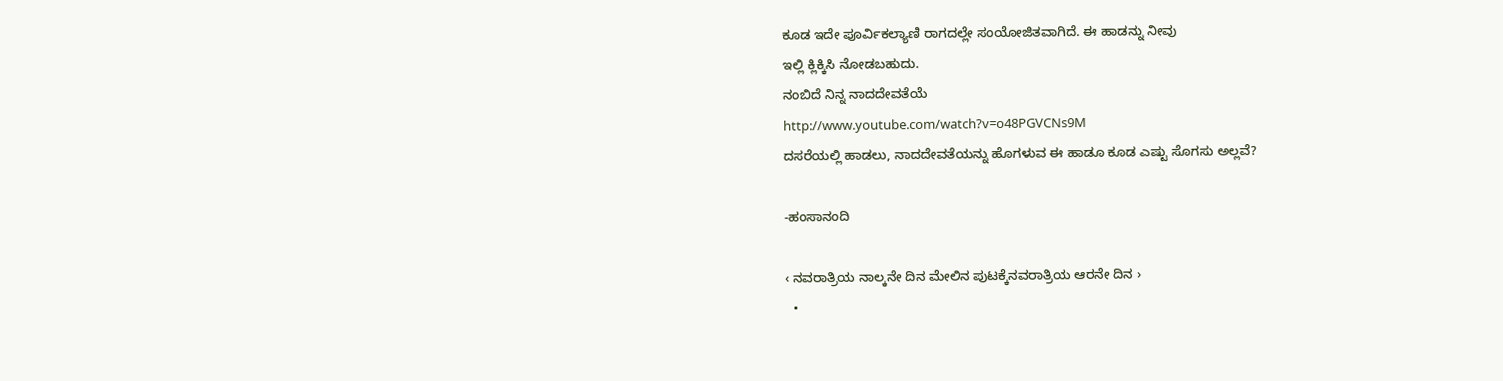ಕೂಡ ಇದೇ ಪೂರ್ವಿಕಲ್ಯಾಣಿ ರಾಗದಲ್ಲೇ ಸಂಯೋಜಿತವಾಗಿದೆ. ಈ ಹಾಡನ್ನು ನೀವು
ಇಲ್ಲಿ ಕ್ಲಿಕ್ಕಿಸಿ ನೋಡಬಹುದು.
ನಂಬಿದೆ ನಿನ್ನ ನಾದದೇವತೆಯೆ
http://www.youtube.com/watch?v=o48PGVCNs9M
ದಸರೆಯಲ್ಲಿ ಹಾಡಲು, ನಾದದೇವತೆಯನ್ನು ಹೊಗಳುವ ಈ ಹಾಡೂ ಕೂಡ ಎಷ್ಟು ಸೊಗಸು ಅಲ್ಲವೆ?

-ಹಂಸಾನಂದಿ

‹ ನವರಾತ್ರಿಯ ನಾಲ್ಕನೇ ದಿನ ಮೇಲಿನ ಪುಟಕ್ಕೆನವರಾತ್ರಿಯ ಆರನೇ ದಿನ ›
  •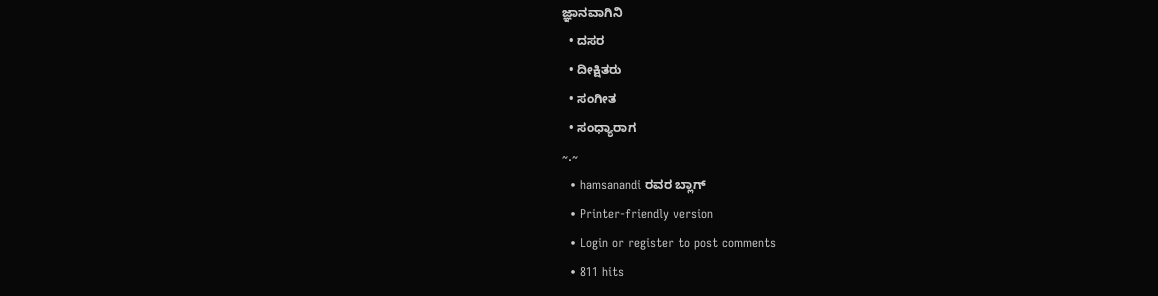ಜ್ಞಾನವಾಗಿನಿ
  • ದಸರ
  • ದೀಕ್ಷಿತರು
  • ಸಂಗೀತ
  • ಸಂಧ್ಯಾರಾಗ
~.~
  • hamsanandi ರವರ ಬ್ಲಾಗ್
  • Printer-friendly version
  • Login or register to post comments
  • 811 hits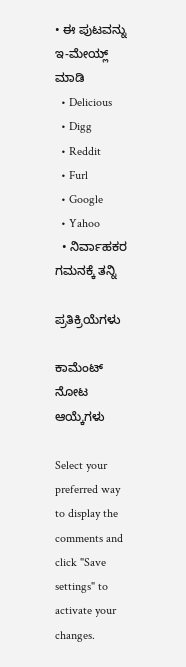• ಈ ಪುಟವನ್ನು ಇ-ಮೇಯ್ಲ್ ಮಾಡಿ
  • Delicious
  • Digg
  • Reddit
  • Furl
  • Google
  • Yahoo
  • ನಿರ್ವಾಹಕರ ಗಮನಕ್ಕೆ ತನ್ನಿ

ಪ್ರತಿಕ್ರಿಯೆಗಳು

ಕಾಮೆಂಟ್ ನೋಟ ಆಯ್ಕೆಗಳು

Select your preferred way to display the comments and click "Save settings" to activate your changes.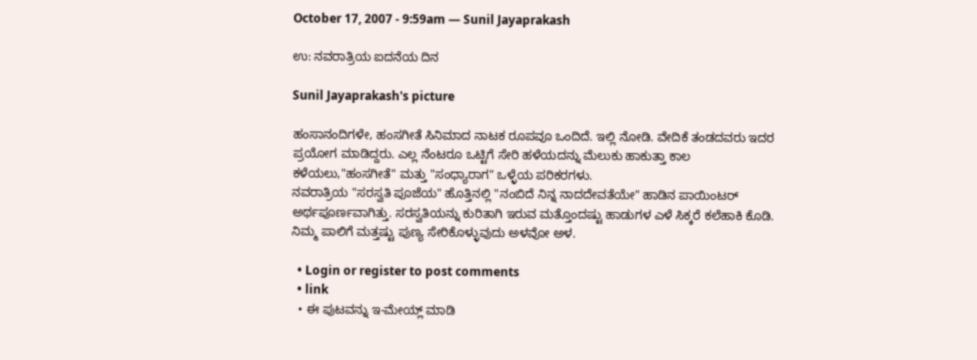October 17, 2007 - 9:59am — Sunil Jayaprakash

ಉ: ನವರಾತ್ರಿಯ ಐದನೆಯ ದಿನ

Sunil Jayaprakash's picture

ಹಂಸಾನಂದಿಗಳೇ, ಹಂಸಗೀತೆ ಸಿನಿಮಾದ ನಾಟಕ ರೂಪವೂ ಒಂದಿದೆ. ಇಲ್ಲಿ ನೋಡಿ. ವೇದಿಕೆ ತಂಡದವರು ಇದರ ಪ್ರಯೋಗ ಮಾಡಿದ್ದರು. ಎಲ್ಲ ನೆಂಟರೂ ಒಟ್ಟಿಗೆ ಸೇರಿ ಹಳೆಯದನ್ನು ಮೆಲುಕು ಹಾಕುತ್ತಾ ಕಾಲ ಕಳೆಯಲು,"ಹಂಸಗೀತೆ" ಮತ್ತು "ಸಂಧ್ಯಾರಾಗ" ಒಳ್ಳೆಯ ಪರಿಕರಗಳು.
ನವರಾತ್ರಿಯ "ಸರಸ್ವತಿ ಪೂಜೆಯ" ಹೊತ್ತಿನಲ್ಲಿ "ನಂಬಿದೆ ನಿನ್ನ ನಾದದೇವತೆಯೇ" ಹಾಡಿನ ಪಾಯಿಂಟರ್ ಅರ್ಥಪೂರ್ಣವಾಗಿತ್ತು. ಸರಸ್ವತಿಯನ್ನು ಕುರಿತಾಗಿ ಇರುವ ಮತ್ತೊಂದಷ್ಟು ಹಾಡುಗಳ ಎಳೆ ಸಿಕ್ಕರೆ ಕಲೆಹಾಕಿ ಕೊಡಿ. ನಿಮ್ಮ ಪಾಲಿಗೆ ಮತ್ತಷ್ಟು ಪುಣ್ಯ ಸೇರಿಕೊಳ್ಳುವುದು ಅಳವೋ ಅಳ.

  • Login or register to post comments
  • link
  • ಈ ಪುಟವನ್ನು ಇ-ಮೇಯ್ಲ್ ಮಾಡಿ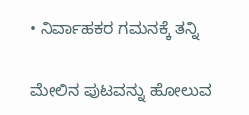• ನಿರ್ವಾಹಕರ ಗಮನಕ್ಕೆ ತನ್ನಿ

ಮೇಲಿನ ಪುಟವನ್ನು ಹೋಲುವ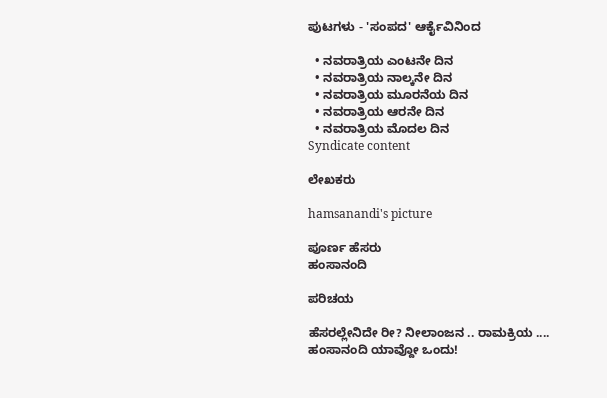ಪುಟಗಳು - 'ಸಂಪದ' ಆರ್ಕೈವಿನಿಂದ

  • ನವರಾತ್ರಿಯ ಎಂಟನೇ ದಿನ
  • ನವರಾತ್ರಿಯ ನಾಲ್ಕನೇ ದಿನ
  • ನವರಾತ್ರಿಯ ಮೂರನೆಯ ದಿನ
  • ನವರಾತ್ರಿಯ ಆರನೇ ದಿನ
  • ನವರಾತ್ರಿಯ ಮೊದಲ ದಿನ
Syndicate content

ಲೇಖಕರು

hamsanandi's picture

ಪೂರ್ಣ ಹೆಸರು
ಹಂಸಾನಂದಿ

ಪರಿಚಯ

ಹೆಸರಲ್ಲೇನಿದೇ ರೀ? ನೀಲಾಂಜನ .. ರಾಮಕ್ರಿಯ .... ಹಂಸಾನಂದಿ ಯಾವ್ದೋ ಒಂದು!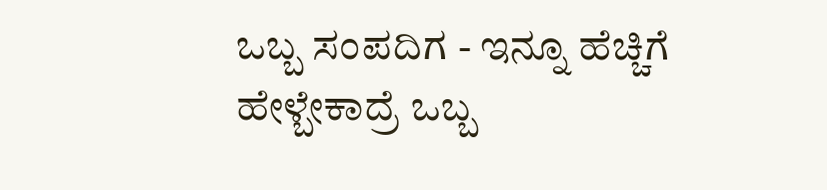ಒಬ್ಬ ಸಂಪದಿಗ - ಇನ್ನೂ ಹೆಚ್ಚಿಗೆ ಹೇಳ್ಬೇಕಾದ್ರೆ ಒಬ್ಬ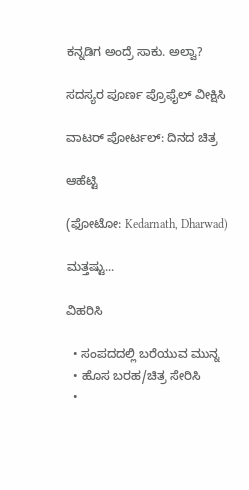ಕನ್ನಡಿಗ ಅಂದ್ರೆ ಸಾಕು. ಅಲ್ವಾ?

ಸದಸ್ಯರ ಪೂರ್ಣ ಪ್ರೊಫೈಲ್ ವೀಕ್ಷಿಸಿ

ವಾಟರ್ ಪೋರ್ಟಲ್: ದಿನದ ಚಿತ್ರ

ಆಹೆಟ್ಟಿ

(ಫೋಟೋ: Kedarnath, Dharwad)

ಮತ್ತಷ್ಟು...

ವಿಹರಿಸಿ

  • ಸಂಪದದಲ್ಲಿ ಬರೆಯುವ ಮುನ್ನ
  • ಹೊಸ ಬರಹ/ಚಿತ್ರ ಸೇರಿಸಿ
  •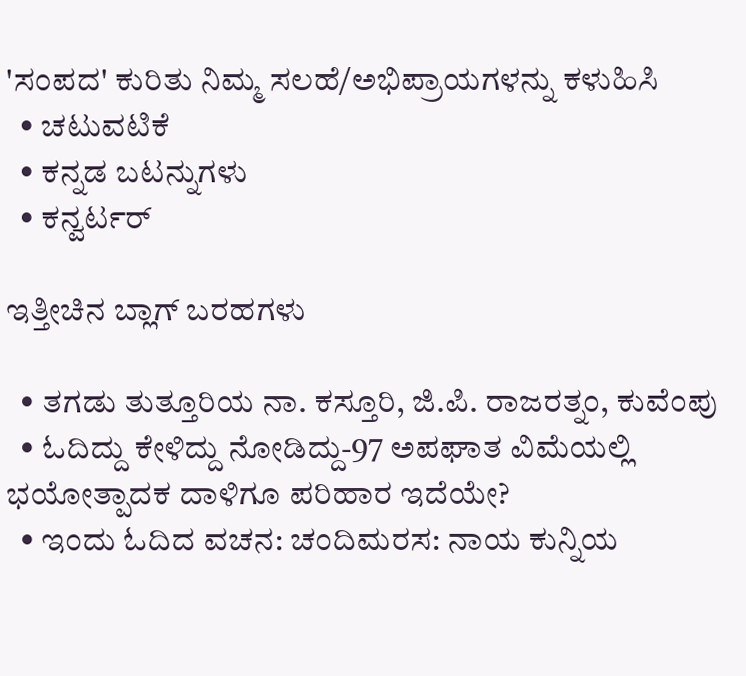'ಸಂಪದ' ಕುರಿತು ನಿಮ್ಮ ಸಲಹೆ/ಅಭಿಪ್ರಾಯಗಳನ್ನು ಕಳುಹಿಸಿ
  • ಚಟುವಟಿಕೆ
  • ಕನ್ನಡ ಬಟನ್ನುಗಳು
  • ಕನ್ವರ್ಟರ್

ಇತ್ತೀಚಿನ ಬ್ಲಾಗ್ ಬರಹಗಳು

  • ತಗಡು ತುತ್ತೂರಿಯ ನಾ. ಕಸ್ತೂರಿ, ಜಿ.ಪಿ. ರಾಜರತ್ನಂ, ಕುವೆಂಪು
  • ಓದಿದ್ದು ಕೇಳಿದ್ದು ನೋಡಿದ್ದು-97 ಅಪಘಾತ ವಿಮೆಯಲ್ಲಿ ಭಯೋತ್ಪಾದಕ ದಾಳಿಗೂ ಪರಿಹಾರ ಇದೆಯೇ?
  • ಇಂದು ಓದಿದ ವಚನ: ಚಂದಿಮರಸ: ನಾಯ ಕುನ್ನಿಯ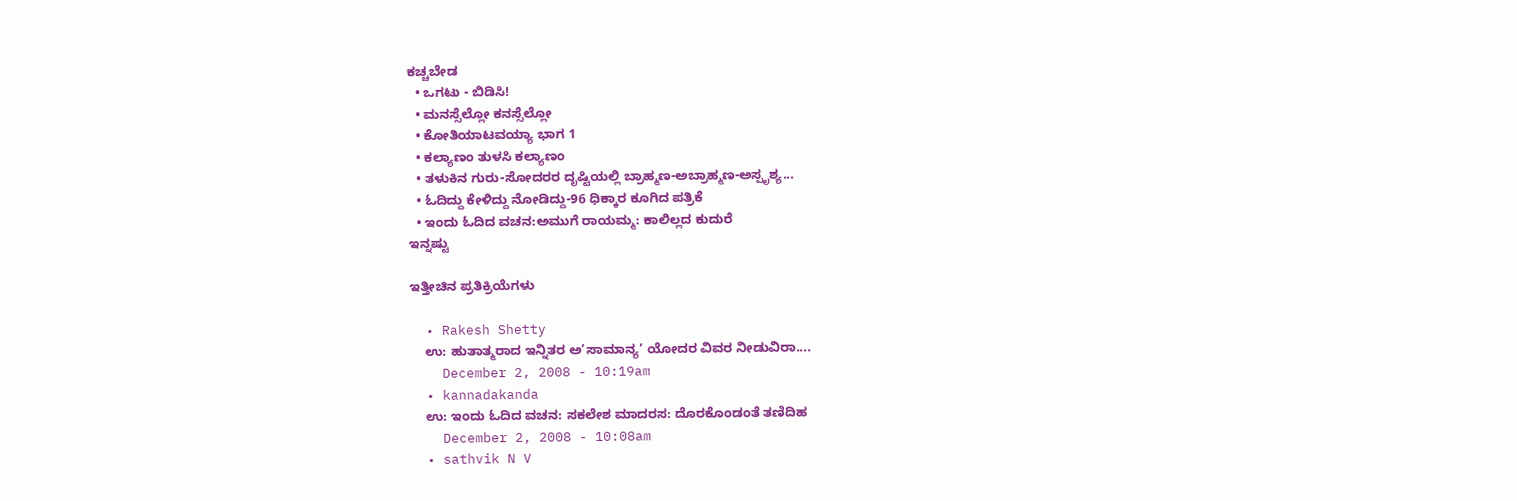ಕಚ್ಚಬೇಡ
  • ಒಗಟು - ಬಿಡಿಸಿ!
  • ಮನಸ್ಸೆಲ್ಲೋ ಕನಸ್ಸೆಲ್ಲೋ
  • ಕೋತಿಯಾಟವಯ್ಯಾ ಭಾಗ 1
  • ಕಲ್ಯಾಣಂ ತುಳಸಿ ಕಲ್ಯಾಣಂ
  • ತಳುಕಿನ ಗುರು-ಸೋದರರ ದೃಷ್ಟಿಯಲ್ಲಿ ಬ್ರಾಹ್ಮಣ-ಅಬ್ರಾಹ್ಮಣ-ಅಸ್ಪೃಶ್ಯ...
  • ಓದಿದ್ದು ಕೇಳಿದ್ದು ನೋಡಿದ್ದು-96 ಧಿಕ್ಕಾರ ಕೂಗಿದ ಪತ್ರಿಕೆ
  • ಇಂದು ಓದಿದ ವಚನ:ಅಮುಗೆ ರಾಯಮ್ಮ: ಕಾಲಿಲ್ಲದ ಕುದುರೆ
ಇನ್ನಷ್ಟು

ಇತ್ತೀಚಿನ ಪ್ರತಿಕ್ರಿಯೆಗಳು

  • Rakesh Shetty
    ಉ: ಹುತಾತ್ಮರಾದ ಇನ್ನಿತರ ಅ’ಸಾಮಾನ್ಯ’ ಯೋದರ ವಿವರ ನೀಡುವಿರಾ....
    December 2, 2008 - 10:19am
  • kannadakanda
    ಉ: ಇಂದು ಓದಿದ ವಚನ: ಸಕಲೇಶ ಮಾದರಸ: ದೊರಕೊಂಡಂತೆ ತಣಿದಿಹ
    December 2, 2008 - 10:08am
  • sathvik N V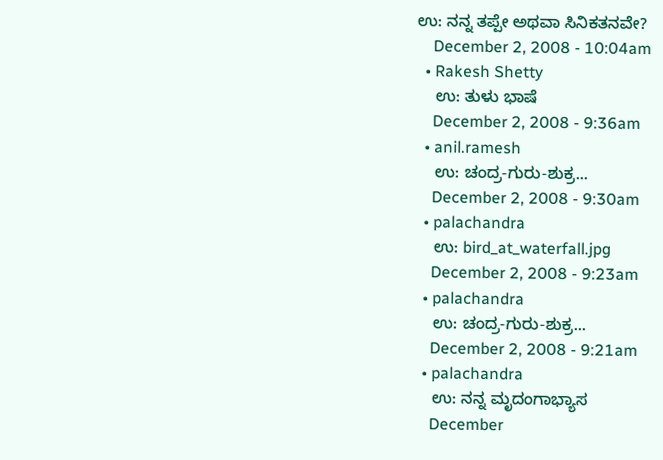ಉ: ನನ್ನ ತಪ್ಪೇ ಅಥವಾ ಸಿನಿಕತನವೇ?
    December 2, 2008 - 10:04am
  • Rakesh Shetty
    ಉ: ತುಳು ಭಾಷೆ
    December 2, 2008 - 9:36am
  • anil.ramesh
    ಉ: ಚಂದ್ರ-ಗುರು-ಶುಕ್ರ...
    December 2, 2008 - 9:30am
  • palachandra
    ಉ: bird_at_waterfall.jpg
    December 2, 2008 - 9:23am
  • palachandra
    ಉ: ಚಂದ್ರ-ಗುರು-ಶುಕ್ರ...
    December 2, 2008 - 9:21am
  • palachandra
    ಉ: ನನ್ನ ಮೃದಂಗಾಭ್ಯಾಸ
    December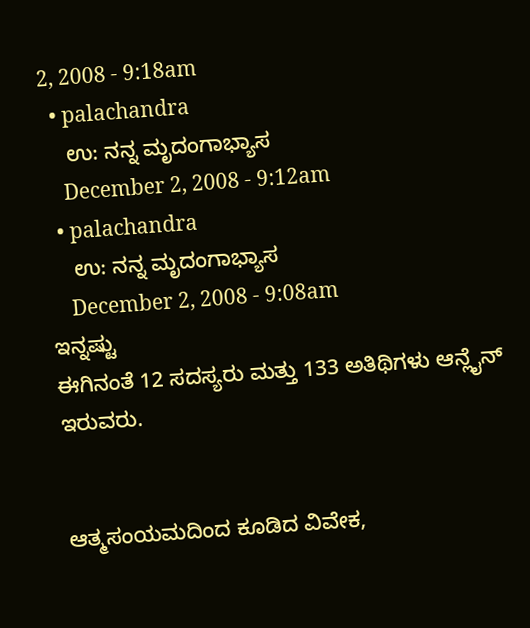2, 2008 - 9:18am
  • palachandra
    ಉ: ನನ್ನ ಮೃದಂಗಾಭ್ಯಾಸ
    December 2, 2008 - 9:12am
  • palachandra
    ಉ: ನನ್ನ ಮೃದಂಗಾಭ್ಯಾಸ
    December 2, 2008 - 9:08am
ಇನ್ನಷ್ಟು
ಈಗಿನಂತೆ 12 ಸದಸ್ಯರು ಮತ್ತು 133 ಅತಿಥಿಗಳು ಆನ್ಲೈನ್ ಇರುವರು.


ಆತ್ಮಸಂಯಮದಿಂದ ಕೂಡಿದ ವಿವೇಕ,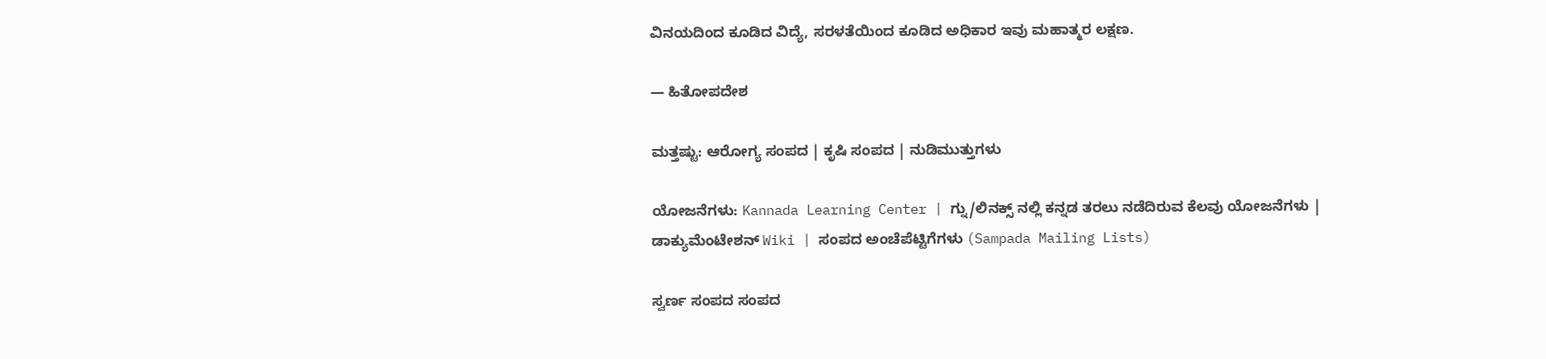ವಿನಯದಿಂದ ಕೂಡಿದ ವಿದ್ಯೆ, ಸರಳತೆಯಿಂದ ಕೂಡಿದ ಅಧಿಕಾರ ಇವು ಮಹಾತ್ಮರ ಲಕ್ಷಣ.

— ಹಿತೋಪದೇಶ

ಮತ್ತಷ್ಟು: ಆರೋಗ್ಯ ಸಂಪದ | ಕೃಷಿ ಸಂಪದ | ನುಡಿಮುತ್ತುಗಳು

ಯೋಜನೆಗಳು: Kannada Learning Center | ಗ್ನು/ಲಿನಕ್ಸ್ ನಲ್ಲಿ ಕನ್ನಡ ತರಲು ನಡೆದಿರುವ ಕೆಲವು ಯೋಜನೆಗಳು | ಡಾಕ್ಯುಮೆಂಟೇಶನ್ Wiki | ಸಂಪದ ಅಂಚೆಪೆಟ್ಟಿಗೆಗಳು (Sampada Mailing Lists)

ಸ್ವರ್ಣ ಸಂಪದ ಸಂಪದ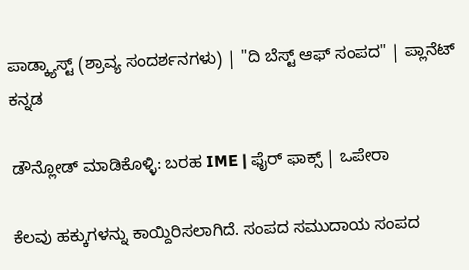ಪಾಡ್ಕ್ಯಾಸ್ಟ್ (ಶ್ರಾವ್ಯ ಸಂದರ್ಶನಗಳು) | "ದಿ ಬೆಸ್ಟ್ ಆಫ್ ಸಂಪದ" | ಪ್ಲಾನೆಟ್ ಕನ್ನಡ

ಡೌನ್ಲೋಡ್ ಮಾಡಿಕೊಳ್ಳಿ: ಬರಹ IME | ಫೈರ್ ಫಾಕ್ಸ್ | ಒಪೇರಾ

ಕೆಲವು ಹಕ್ಕುಗಳನ್ನು ಕಾಯ್ದಿರಿಸಲಾಗಿದೆ. ಸಂಪದ ಸಮುದಾಯ ಸಂಪದ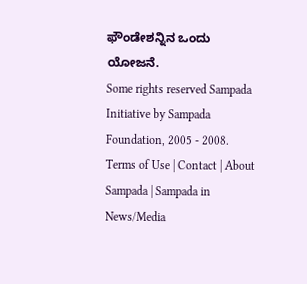ಫೌಂಡೇಶನ್ನಿನ ಒಂದು ಯೋಜನೆ.
Some rights reserved Sampada Initiative by Sampada Foundation, 2005 - 2008.
Terms of Use | Contact | About Sampada | Sampada in News/Media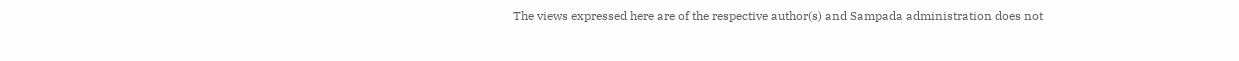The views expressed here are of the respective author(s) and Sampada administration does not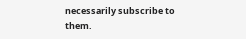necessarily subscribe to them.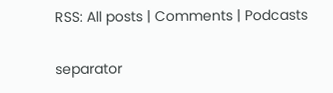RSS: All posts | Comments | Podcasts

separator